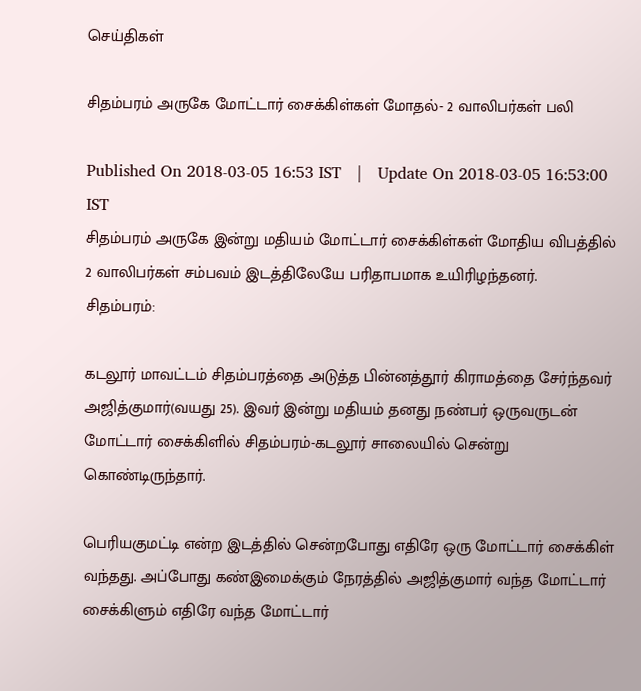செய்திகள்

சிதம்பரம் அருகே மோட்டார் சைக்கிள்கள் மோதல்- 2 வாலிபர்கள் பலி

Published On 2018-03-05 16:53 IST   |   Update On 2018-03-05 16:53:00 IST
சிதம்பரம் அருகே இன்று மதியம் மோட்டார் சைக்கிள்கள் மோதிய விபத்தில் 2 வாலிபர்கள் சம்பவம் இடத்திலேயே பரிதாபமாக உயிரிழந்தனர்.
சிதம்பரம்:

கடலூர் மாவட்டம் சிதம்பரத்தை அடுத்த பின்னத்தூர் கிராமத்தை சேர்ந்தவர் அஜித்குமார்(வயது 25). இவர் இன்று மதியம் தனது நண்பர் ஒருவருடன் மோட்டார் சைக்கிளில் சிதம்பரம்-கடலூர் சாலையில் சென்று கொண்டிருந்தார்.

பெரியகுமட்டி என்ற இடத்தில் சென்றபோது எதிரே ஒரு மோட்டார் சைக்கிள் வந்தது. அப்போது கண்இமைக்கும் நேரத்தில் அஜித்குமார் வந்த மோட்டார் சைக்கிளும் எதிரே வந்த மோட்டார்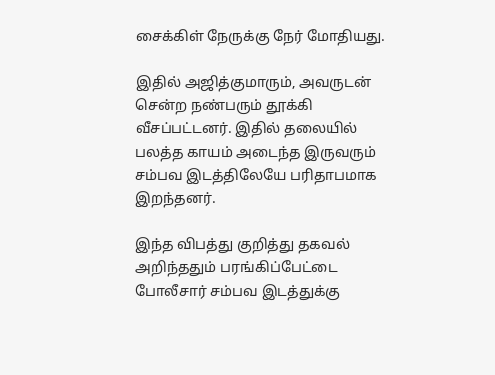சைக்கிள் நேருக்கு நேர் மோதியது.

இதில் அஜித்குமாரும், அவருடன் சென்ற நண்பரும் தூக்கி வீசப்பட்டனர். இதில் தலையில் பலத்த காயம் அடைந்த இருவரும் சம்பவ இடத்திலேயே பரிதாபமாக இறந்தனர்.

இந்த விபத்து குறித்து தகவல் அறிந்ததும் பரங்கிப்பேட்டை போலீசார் சம்பவ இடத்துக்கு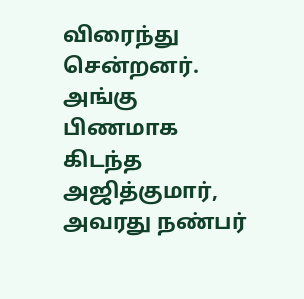விரைந்து சென்றனர். அங்கு பிணமாக கிடந்த அஜித்குமார், அவரது நண்பர்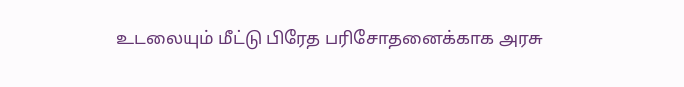உடலையும் மீட்டு பிரேத பரிசோதனைக்காக அரசு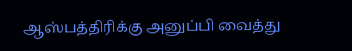ஆஸ்பத்திரிக்கு அனுப்பி வைத்து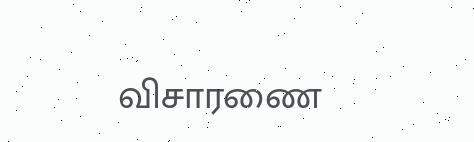விசாரணை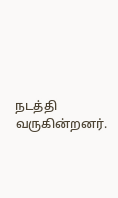நடத்தி வருகின்றனர்.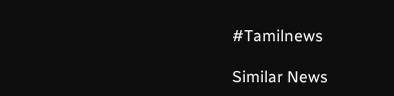#Tamilnews

Similar News